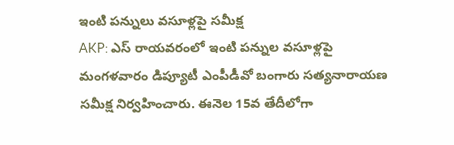ఇంటి పన్నులు వసూళ్లపై సమీక్ష
AKP: ఎస్ రాయవరంలో ఇంటి పన్నుల వసూళ్లపై మంగళవారం డిప్యూటీ ఎంపీడీవో బంగారు సత్యనారాయణ సమీక్ష నిర్వహించారు. ఈనెల 15వ తేదీలోగా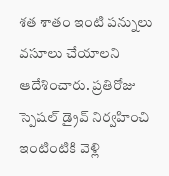శత శాతం ఇంటి పన్నులు వసూలు చేయాలని ఆదేశించారు. ప్రతిరోజు స్పెషల్ డ్రైవ్ నిర్వహించి ఇంటింటికి వెళ్లి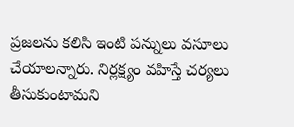ప్రజలను కలిసి ఇంటి పన్నులు వసూలు చేయాలన్నారు. నిర్లక్ష్యం వహిస్తే చర్యలు తీసుకుంటామని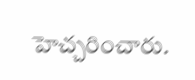హెచ్చరించారు.